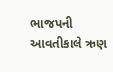ભાજપની આવતીકાલે ઋણ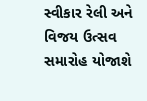સ્વીકાર રેલી અને વિજય ઉત્સવ સમારોહ યોજાશે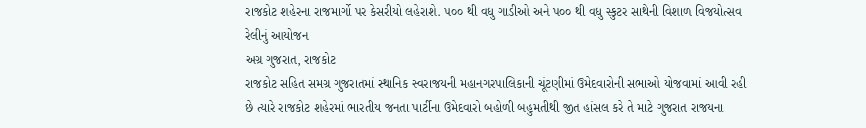રાજકોટ શહેરના રાજમાર્ગો પર કેસરીયો લહેરાશે. ૫૦૦ થી વધુ ગાડીઓ અને પ૦૦ થી વધુ સ્કુટર સાથેની વિશાળ વિજયોત્સવ રેલીનું આયોજન
અગ્ર ગુજરાત, રાજકોટ
રાજકોટ સહિત સમગ્ર ગુજરાતમાં સ્થાનિક સ્વરાજયની મહાનગરપાલિકાની ચૂંટણીમાં ઉમેદવારોની સભાઓ યોજવામાં આવી રહી છે ત્યારે રાજકોટ શહેરમાં ભારતીય જનતા પાર્ટીના ઉમેદવારો બહોળી બહુમતીથી જીત હાંસલ કરે તે માટે ગુજરાત રાજયના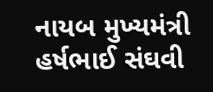નાયબ મુખ્યમંત્રી હર્ષભાઈ સંઘવી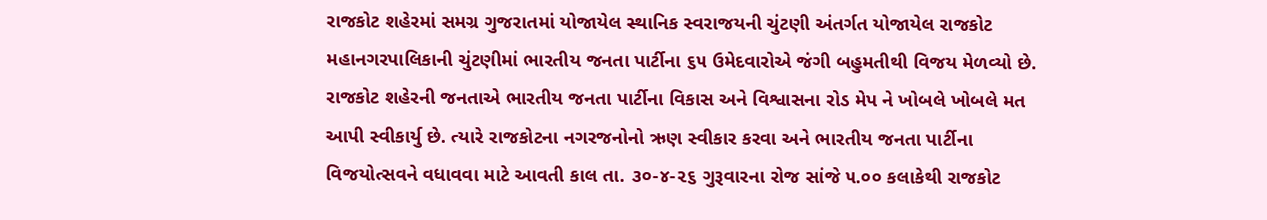રાજકોટ શહેરમાં સમગ્ર ગુજરાતમાં યોજાયેલ સ્થાનિક સ્વરાજયની ચુંટણી અંતર્ગત યોજાયેલ રાજકોટ મહાનગરપાલિકાની ચુંટણીમાં ભારતીય જનતા પાર્ટીના ૬૫ ઉમેદવારોએ જંગી બહુમતીથી વિજય મેળવ્યો છે. રાજકોટ શહેરની જનતાએ ભારતીય જનતા પાર્ટીના વિકાસ અને વિશ્વાસના રોડ મેપ ને ખોબલે ખોબલે મત આપી સ્વીકાર્યુ છે. ત્યારે રાજકોટના નગરજનોનો ઋણ સ્વીકાર કરવા અને ભારતીય જનતા પાર્ટીના વિજયોત્સવને વધાવવા માટે આવતી કાલ તા. ૩૦-૪-૨૬ ગુરૂવારના રોજ સાંજે ૫.૦૦ કલાકેથી રાજકોટ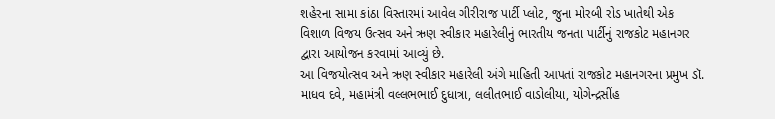શહેરના સામા કાંઠા વિસ્તારમાં આવેલ ગીરીરાજ પાર્ટી પ્લોટ, જુના મોરબી રોડ ખાતેથી એક વિશાળ વિજય ઉત્સવ અને ઋણ સ્વીકાર મહારેલીનું ભારતીય જનતા પાર્ટીનું રાજકોટ મહાનગર દ્વારા આયોજન કરવામાં આવ્યું છે.
આ વિજયોત્સવ અને ઋણ સ્વીકાર મહારેલી અંગે માહિતી આપતાં રાજકોટ મહાનગરના પ્રમુખ ડૉ. માધવ દવે, મહામંત્રી વલ્લભભાઈ દુધાત્રા, લલીતભાઈ વાડોલીયા, યોગેન્દ્રસીંહ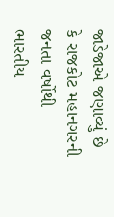જાડેજાએ જણાવ્યું છે કે રાજકોટ મહાનગરની જનતા વર્ષોથી ભારતીય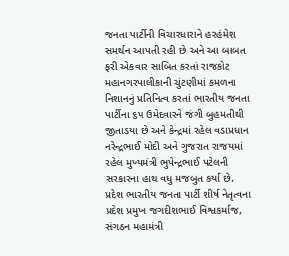જનતા પાર્ટીની વિચારધારાને હરહંમેશ સમર્થન આપતી રહી છે અને આ બાબત ફરી એકવાર સાબિત કરતાં રાજકોટ મહાનગરપાલીકાની ચુંટણીમાં કમળના નિશાનનું પ્રતિનિત્વ કરતાં ભારતીય જનતા પાર્ટીના ૬૫ ઉમેદવારને જંગી બુહમતીથી જીતાડયા છે અને કેન્દ્રમાં રહેલ વડાપ્રધાન નરેન્દ્રભાઈ મોદી અને ગુજરાત રાજયમાં રહેલ મુખ્યમંત્રી ભુપેન્દ્રભાઈ પટેલની સરકારના હાથ વધુ મજબુત કર્યા છે. પ્રદેશ ભારતીય જનતા પાર્ટી શીર્ષ નેતૃત્વના પ્રદેશ પ્રમુખ જગદીશભાઈ વિશ્વકર્માજ, સંગઠન મહામંત્રી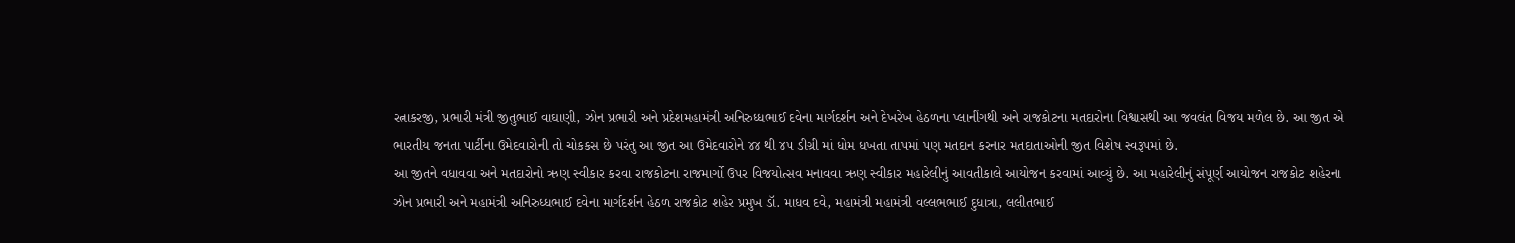રત્નાકરજી, પ્રભારી મંત્રી જીતુભાઈ વાઘાણી, ઝોન પ્રભારી અને પ્રદેશમહામંત્રી અનિરુધ્ધભાઈ દવેના માર્ગદર્શન અને દેખરેખ હેઠળના પ્લાનીંગથી અને રાજકોટના મતદારોના વિશ્વાસથી આ જવલંત વિજય મળેલ છે. આ જીત એ ભારતીય જનતા પાર્ટીના ઉમેદવારોની તો ચોકકસ છે પરંતુ આ જીત આ ઉમેદવારોને ૪૪ થી ૪૫ ડીગ્રી માં ધોમ ધખતા તાપમાં પણ મતદાન કરનાર મતદાતાઓની જીત વિશેષ સ્વરૂપમાં છે.
આ જીતને વધાવવા અને મતદારોનો ઋણ સ્વીકાર કરવા રાજકોટના રાજમાર્ગો ઉપર વિજયોત્સવ મનાવવા ઋણ સ્વીકાર મહારેલીનું આવતીકાલે આયોજન કરવામાં આવ્યું છે. આ મહારેલીનું સંપૂર્ણ આયોજન રાજકોટ શહેરના ઝોન પ્રભારી અને મહામંત્રી અનિરુધ્ધભાઈ દવેના માર્ગદર્શન હેઠળ રાજકોટ શહેર પ્રમુખ ડૉ. માધવ દવે, મહામંત્રી મહામંત્રી વલ્લભભાઈ દુધાત્રા, લલીતભાઈ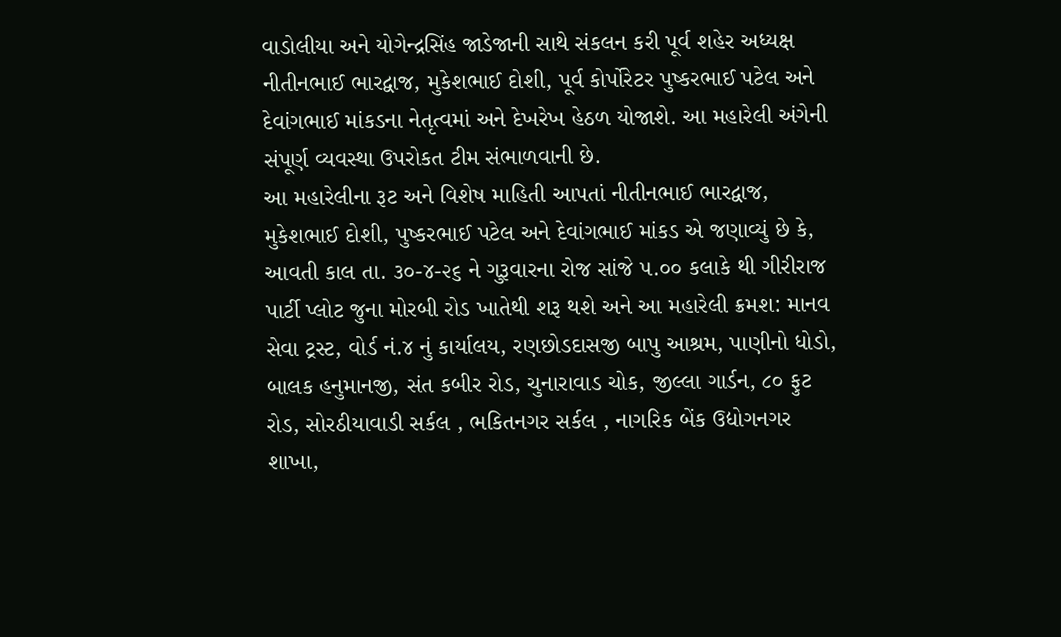વાડોલીયા અને યોગેન્દ્રસિંહ જાડેજાની સાથે સંકલન કરી પૂર્વ શહેર અધ્યક્ષ નીતીનભાઈ ભારદ્વાજ, મુકેશભાઈ દોશી, પૂર્વ કોર્પોરેટર પુષ્કરભાઈ પટેલ અને દેવાંગભાઈ માંકડના નેતૃત્વમાં અને દેખરેખ હેઠળ યોજાશે. આ મહારેલી અંગેની સંપૂર્ણ વ્યવસ્થા ઉપરોકત ટીમ સંભાળવાની છે.
આ મહારેલીના રૂટ અને વિશેષ માહિતી આપતાં નીતીનભાઈ ભારદ્વાજ, મુકેશભાઈ દોશી, પુષ્કરભાઈ પટેલ અને દેવાંગભાઈ માંકડ એ જણાવ્યું છે કે, આવતી કાલ તા. ૩૦-૪-૨૬ ને ગુરૂવારના રોજ સાંજે ૫.૦૦ કલાકે થી ગીરીરાજ પાર્ટી પ્લોટ જુના મોરબી રોડ ખાતેથી શરૂ થશે અને આ મહારેલી ક્રમશ: માનવ સેવા ટ્રસ્ટ, વોર્ડ નં.૪ નું કાર્યાલય, રણછોડદાસજી બાપુ આશ્રમ, પાણીનો ધોડો, બાલક હનુમાનજી, સંત કબીર રોડ, ચુનારાવાડ ચોક, જીલ્લા ગાર્ડન, ૮૦ ફુટ રોડ, સોરઠીયાવાડી સર્કલ , ભકિતનગર સર્કલ , નાગરિક બેંક ઉદ્યોગનગર શાખા,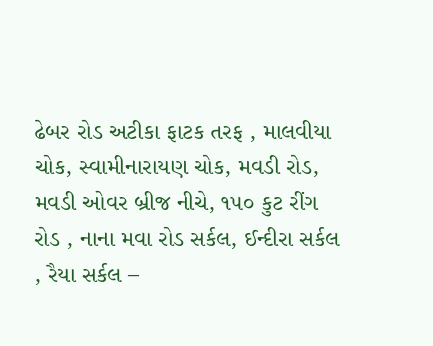ઢેબર રોડ અટીકા ફાટક તરફ , માલવીયા ચોક, સ્વામીનારાયણ ચોક, મવડી રોડ, મવડી ઓવર બ્રીજ નીચે, ૧૫૦ કુટ રીંગ રોડ , નાના મવા રોડ સર્કલ, ઈન્દીરા સર્કલ , રૈયા સર્કલ –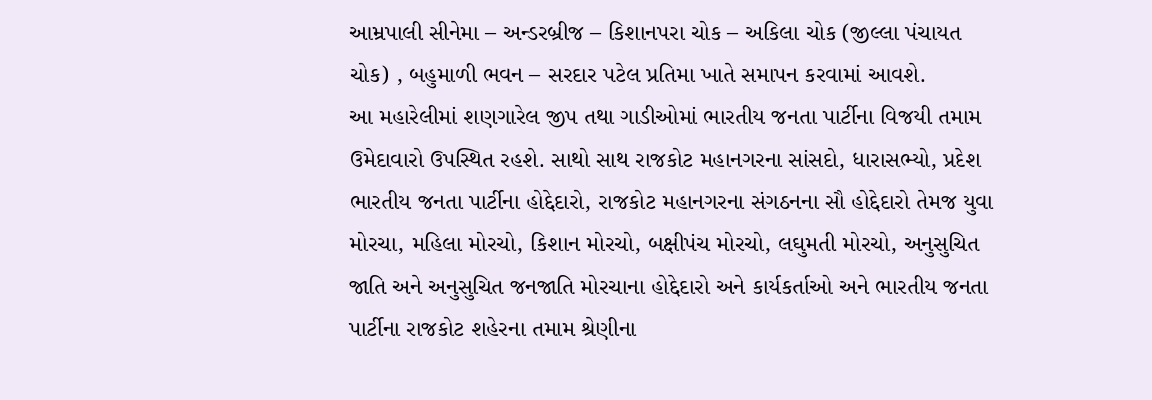આમ્રપાલી સીનેમા – અન્ડરબ્રીજ – કિશાનપરા ચોક – અકિલા ચોક (જીલ્લા પંચાયત ચોક) , બહુમાળી ભવન – સરદાર પટેલ પ્રતિમા ખાતે સમાપન કરવામાં આવશે.
આ મહારેલીમાં શણગારેલ જીપ તથા ગાડીઓમાં ભારતીય જનતા પાર્ટીના વિજયી તમામ ઉમેદાવારો ઉપસ્થિત રહશે. સાથો સાથ રાજકોટ મહાનગરના સાંસદો, ધારાસભ્યો, પ્રદેશ ભારતીય જનતા પાર્ટીના હોદ્દેદારો, રાજકોટ મહાનગરના સંગઠનના સૌ હોદ્દેદારો તેમજ યુવા મોરચા, મહિલા મોરચો, કિશાન મોરચો, બક્ષીપંચ મોરચો, લઘુમતી મોરચો, અનુસુચિત જાતિ અને અનુસુચિત જનજાતિ મોરચાના હોદ્દેદારો અને કાર્યકર્તાઓ અને ભારતીય જનતા પાર્ટીના રાજકોટ શહેરના તમામ શ્રેણીના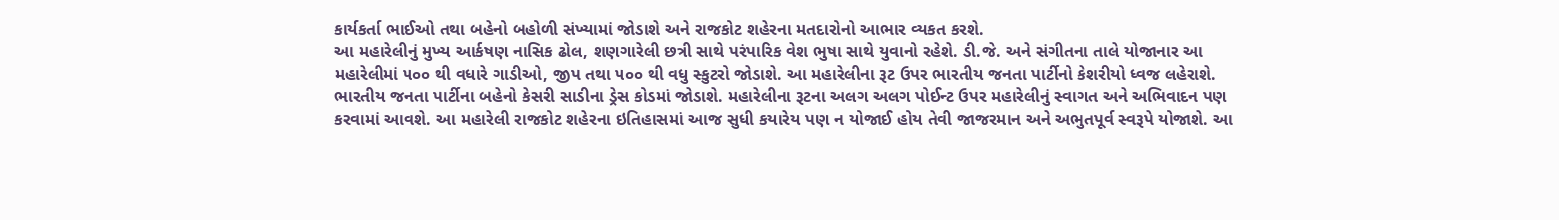કાર્યકર્તા ભાઈઓ તથા બહેનો બહોળી સંખ્યામાં જોડાશે અને રાજકોટ શહેરના મતદારોનો આભાર વ્યકત કરશે.
આ મહારેલીનું મુખ્ય આર્કષણ નાસિક ઢોલ, શણગારેલી છત્રી સાથે પરંપારિક વેશ ભુષા સાથે યુવાનો રહેશે. ડી.જે. અને સંગીતના તાલે યોજાનાર આ મહારેલીમાં ૫૦૦ થી વધારે ગાડીઓ, જીપ તથા ૫૦૦ થી વધુ સ્કુટરો જોડાશે. આ મહારેલીના રૂટ ઉપર ભારતીય જનતા પાર્ટીનો કેશરીયો ધ્વજ લહેરાશે. ભારતીય જનતા પાર્ટીના બહેનો કેસરી સાડીના ડ્રેસ કોડમાં જોડાશે. મહારેલીના રૂટના અલગ અલગ પોઈન્ટ ઉપર મહારેલીનું સ્વાગત અને અભિવાદન પણ કરવામાં આવશે. આ મહારેલી રાજકોટ શહેરના ઇતિહાસમાં આજ સુધી કયારેય પણ ન યોજાઈ હોય તેવી જાજરમાન અને અભુતપૂર્વ સ્વરૂપે યોજાશે. આ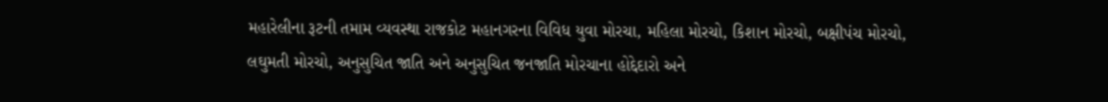મહારેલીના રૂટની તમામ વ્યવસ્થા રાજકોટ મહાનગરના વિવિધ યુવા મોરચા, મહિલા મોરચો, કિશાન મોરચો, બક્ષીપંચ મોરચો, લઘુમતી મોરચો, અનુસુચિત જાતિ અને અનુસુચિત જનજાતિ મોરચાના હોદ્દેદારો અને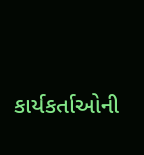કાર્યકર્તાઓની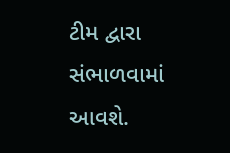ટીમ દ્વારા સંભાળવામાં આવશે.